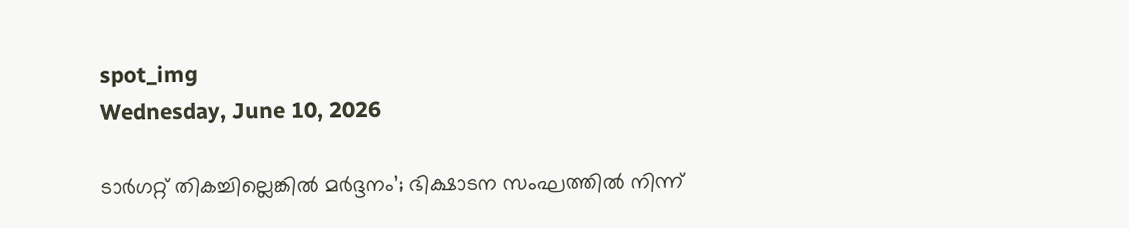spot_img
Wednesday, June 10, 2026

ടാർഗറ്റ് തികച്ചില്ലെങ്കിൽ മർദ്ദനം’; ഭിക്ഷാടന സംഘത്തിൽ നിന്ന്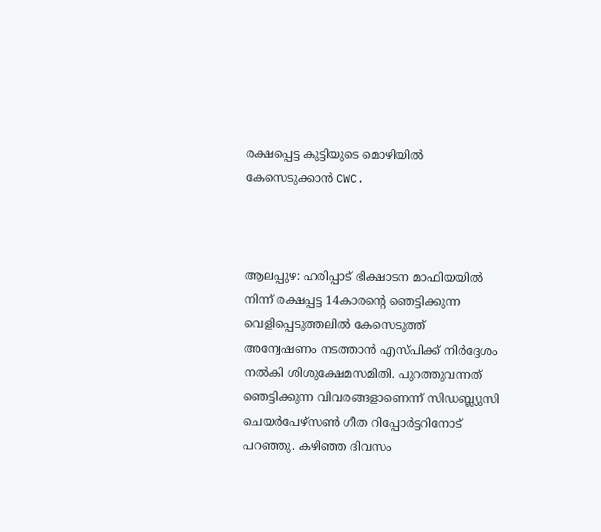രക്ഷപ്പെട്ട കുട്ടിയുടെ മൊഴിയിൽ കേസെടുക്കാൻ CWC.



ആലപ്പുഴ: ഹരിപ്പാട് ഭിക്ഷാടന മാഫിയയില്‍ നിന്ന് രക്ഷപ്പട്ട 14കാരന്റെ ഞെട്ടിക്കുന്ന വെളിപ്പെടുത്തലില്‍ കേസെടുത്ത് അന്വേഷണം നടത്താന്‍ എസ്പിക്ക് നിര്‍ദ്ദേശം നല്‍കി ശിശുക്ഷേമസമിതി. പുറത്തുവന്നത് ഞെട്ടിക്കുന്ന വിവരങ്ങളാണെന്ന് സിഡബ്ല്യുസി ചെയര്‍പേഴ്‌സണ്‍ ഗീത റിപ്പോര്‍ട്ടറിനോട് പറഞ്ഞു. കഴിഞ്ഞ ദിവസം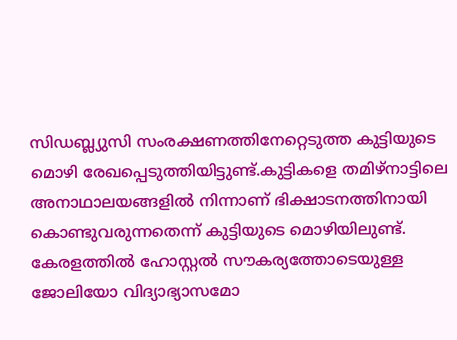സിഡബ്ല്യുസി സംരക്ഷണത്തിനേറ്റെടുത്ത കുട്ടിയുടെ മൊഴി രേഖപ്പെടുത്തിയിട്ടുണ്ട്.കുട്ടികളെ തമിഴ്‌നാട്ടിലെ അനാഥാലയങ്ങളില്‍ നിന്നാണ് ഭിക്ഷാടനത്തിനായി കൊണ്ടുവരുന്നതെന്ന് കുട്ടിയുടെ മൊഴിയിലുണ്ട്. കേരളത്തില്‍ ഹോസ്റ്റല്‍ സൗകര്യത്തോടെയുള്ള ജോലിയോ വിദ്യാഭ്യാസമോ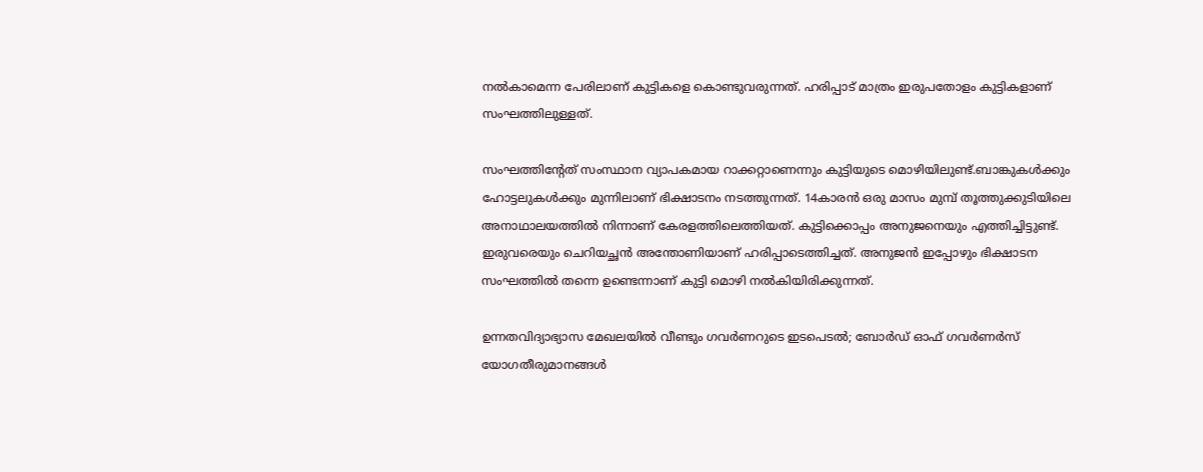നല്‍കാമെന്ന പേരിലാണ് കുട്ടികളെ കൊണ്ടുവരുന്നത്. ഹരിപ്പാട് മാത്രം ഇരുപതോളം കുട്ടികളാണ് സംഘത്തിലുള്ളത്.

സംഘത്തിന്റേത് സംസ്ഥാന വ്യാപകമായ റാക്കറ്റാണെന്നും കുട്ടിയുടെ മൊഴിയിലുണ്ട്.ബാങ്കുകള്‍ക്കും ഹോട്ടലുകള്‍ക്കും മുന്നിലാണ് ഭിക്ഷാടനം നടത്തുന്നത്. 14കാരന്‍ ഒരു മാസം മുമ്പ് തൂത്തുക്കുടിയിലെ അനാഥാലയത്തില്‍ നിന്നാണ് കേരളത്തിലെത്തിയത്. കുട്ടിക്കൊപ്പം അനുജനെയും എത്തിച്ചിട്ടുണ്ട്. ഇരുവരെയും ചെറിയച്ഛന്‍ അന്തോണിയാണ് ഹരിപ്പാടെത്തിച്ചത്. അനുജന്‍ ഇപ്പോഴും ഭിക്ഷാടന സംഘത്തില്‍ തന്നെ ഉണ്ടെന്നാണ് കുട്ടി മൊഴി നല്‍കിയിരിക്കുന്നത്.

ഉന്നതവിദ്യാഭ്യാസ മേഖലയില്‍ വീണ്ടും ഗവര്‍ണറുടെ ഇടപെടല്‍; ബോര്‍ഡ് ഓഫ് ഗവര്‍ണര്‍സ് യോഗതീരുമാനങ്ങള്‍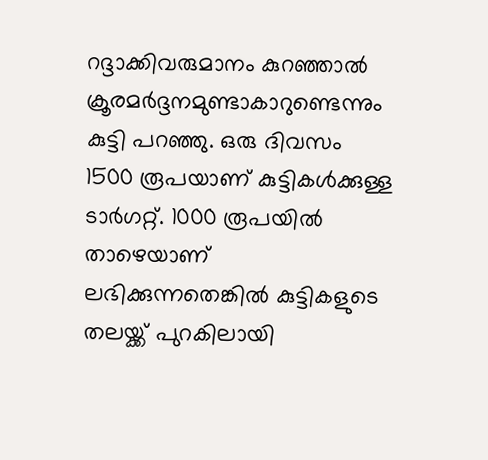റദ്ദാക്കിവരുമാനം കുറഞ്ഞാല്‍ ക്രൂരമര്‍ദ്ദനമുണ്ടാകാറുണ്ടെന്നും കുട്ടി പറഞ്ഞു. ഒരു ദിവസം 1500 രൂപയാണ് കുട്ടികള്‍ക്കുള്ള ടാര്‍ഗറ്റ്. 1000 രൂപയില്‍ താഴെയാണ് ലഭിക്കുന്നതെങ്കില്‍ കുട്ടികളുടെ തലയ്ക്ക് പുറകിലായി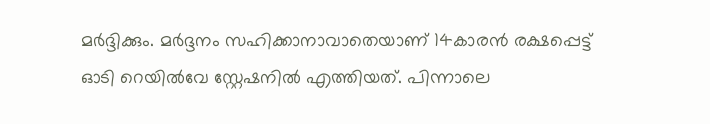മര്‍ദ്ദിക്കും. മര്‍ദ്ദനം സഹിക്കാനാവാതെയാണ് 14കാരന്‍ രക്ഷപ്പെട്ട് ഓടി റെയില്‍വേ സ്റ്റേഷനില്‍ എത്തിയത്. പിന്നാലെ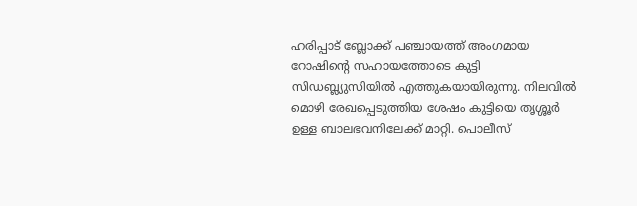ഹരിപ്പാട് ബ്ലോക്ക് പഞ്ചായത്ത് അംഗമായ റോഷിന്റെ സഹായത്തോടെ കുട്ടി സിഡബ്ല്യുസിയില്‍ എത്തുകയായിരുന്നു. നിലവില്‍ മൊഴി രേഖപ്പെടുത്തിയ ശേഷം കുട്ടിയെ തൃശ്ശൂര്‍ ഉള്ള ബാലഭവനിലേക്ക് മാറ്റി. പൊലീസ്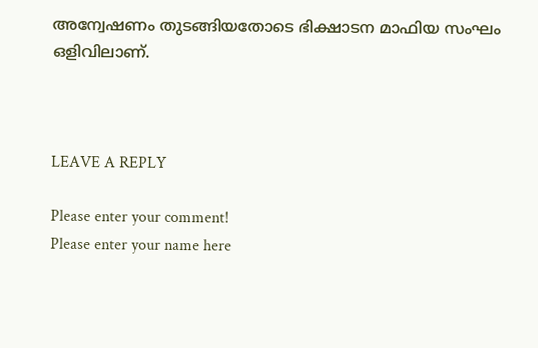അന്വേഷണം തുടങ്ങിയതോടെ ഭിക്ഷാടന മാഫിയ സംഘം ഒളിവിലാണ്.



LEAVE A REPLY

Please enter your comment!
Please enter your name here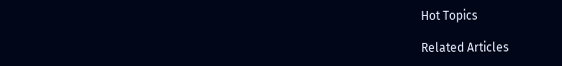Hot Topics

Related Articles